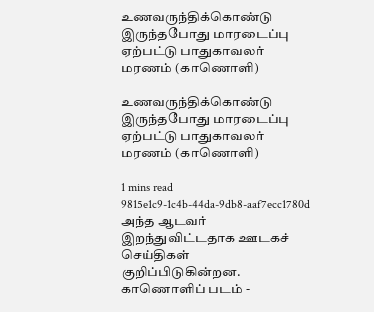உணவருந்திக்கொண்டு இருந்தபோது மாரடைப்பு ஏற்பட்டு பாதுகாவலர் மரணம் (காணொளி)

உணவருந்திக்கொண்டு இருந்தபோது மாரடைப்பு ஏற்பட்டு பாதுகாவலர் மரணம் (காணொளி)

1 mins read
9815e1c9-1c4b-44da-9db8-aaf7ecc1780d
அந்த ஆடவர் இறந்துவிட்டதாக ஊடகச் செய்திகள் குறிப்பிடுகின்றன. காணொளிப் படம் -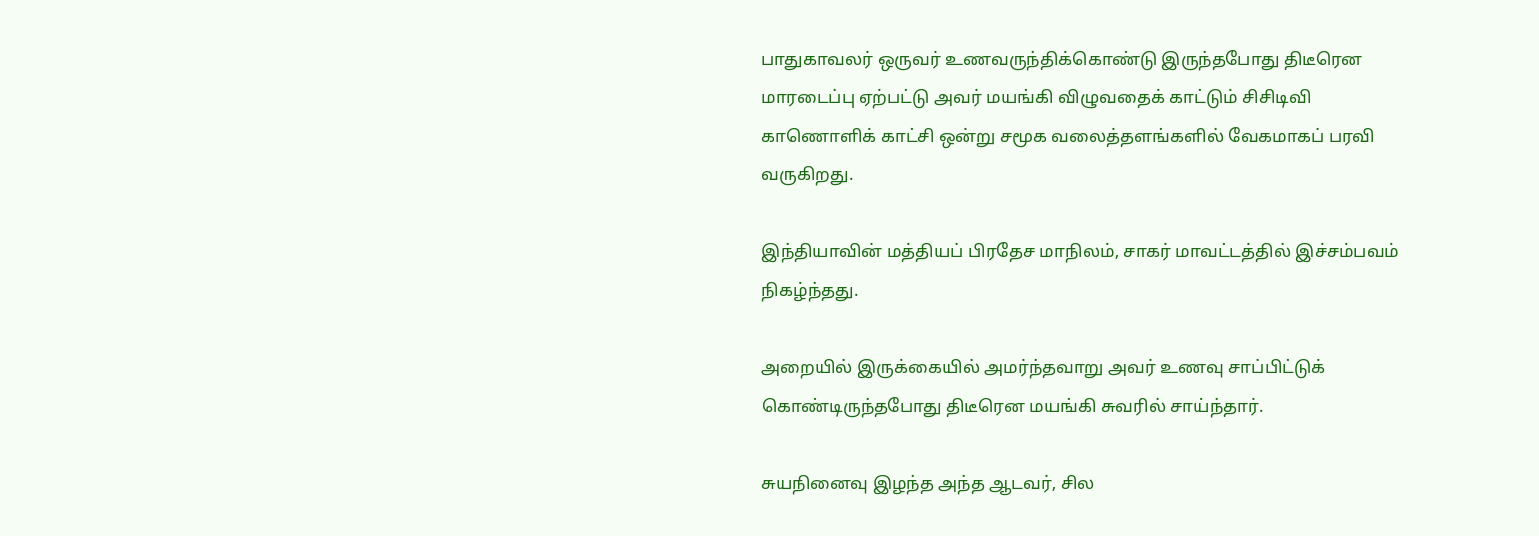பாதுகாவலர் ஒருவர் உணவருந்திக்கொண்டு இருந்தபோது திடீரென மாரடைப்பு ஏற்பட்டு அவர் மயங்கி விழுவதைக் காட்டும் சிசிடிவி காணொளிக் காட்சி ஒன்று சமூக வலைத்தளங்களில் வேகமாகப் பரவி வருகிறது.

இந்தியாவின் மத்தியப் பிரதேச மாநிலம், சாகர் மாவட்டத்தில் இச்சம்பவம் நிகழ்ந்தது.

அறையில் இருக்கையில் அமர்ந்தவாறு அவர் உணவு சாப்பிட்டுக் கொண்டிருந்தபோது திடீரென மயங்கி சுவரில் சாய்ந்தார்.

சுயநினைவு இழந்த அந்த ஆடவர், சில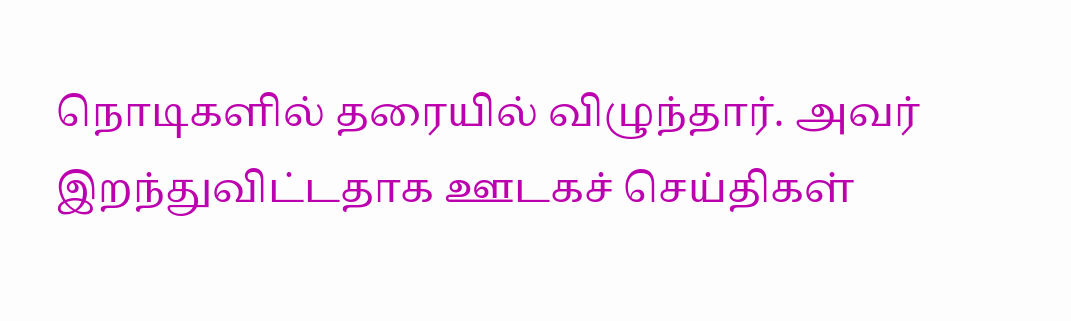நொடிகளில் தரையில் விழுந்தார். அவர் இறந்துவிட்டதாக ஊடகச் செய்திகள்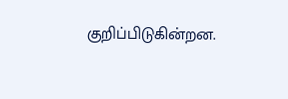குறிப்பிடுகின்றன.